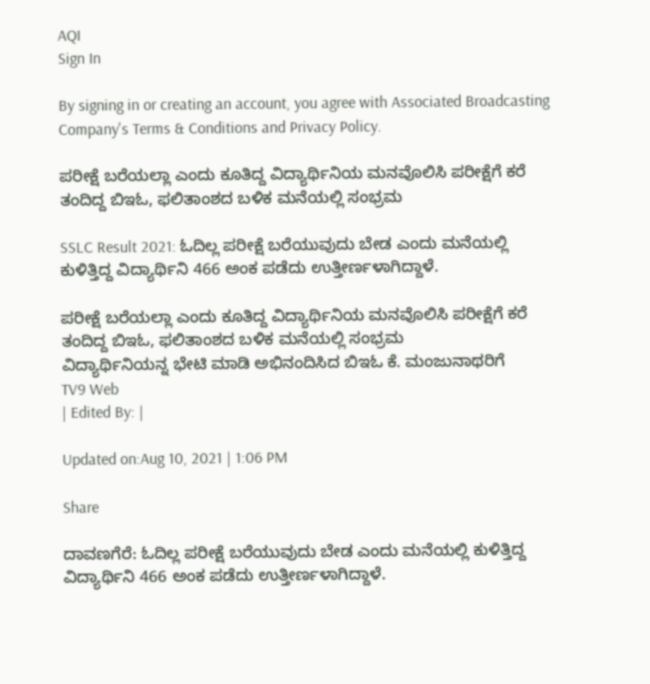AQI
Sign In

By signing in or creating an account, you agree with Associated Broadcasting Company's Terms & Conditions and Privacy Policy.

ಪರೀಕ್ಷೆ ಬರೆಯಲ್ಲಾ ಎಂದು ಕೂತಿದ್ದ ವಿದ್ಯಾರ್ಥಿನಿಯ ಮನವೊಲಿಸಿ ಪರೀಕ್ಷೆಗೆ ಕರೆ ತಂದಿದ್ದ ಬಿಇಓ, ಫಲಿತಾಂಶದ ಬಳಿಕ ಮನೆಯಲ್ಲಿ ಸಂಭ್ರಮ

SSLC Result 2021: ಓದಿಲ್ಲ ಪರೀಕ್ಷೆ ಬರೆಯುವುದು ಬೇಡ ಎಂದು ಮನೆಯಲ್ಲಿ ಕುಳಿತ್ತಿದ್ದ ವಿದ್ಯಾರ್ಥಿನಿ 466 ಅಂಕ ಪಡೆದು ಉತ್ತೀರ್ಣಳಾಗಿದ್ದಾಳೆ.

ಪರೀಕ್ಷೆ ಬರೆಯಲ್ಲಾ ಎಂದು ಕೂತಿದ್ದ ವಿದ್ಯಾರ್ಥಿನಿಯ ಮನವೊಲಿಸಿ ಪರೀಕ್ಷೆಗೆ ಕರೆ ತಂದಿದ್ದ ಬಿಇಓ, ಫಲಿತಾಂಶದ ಬಳಿಕ ಮನೆಯಲ್ಲಿ ಸಂಭ್ರಮ
ವಿದ್ಯಾರ್ಥಿನಿಯನ್ನ ಭೇಟಿ ಮಾಡಿ ಅಭಿನಂದಿಸಿದ ಬಿಇಓ ಕೆ. ಮಂಜುನಾಥರಿಗೆ
TV9 Web
| Edited By: |

Updated on:Aug 10, 2021 | 1:06 PM

Share

ದಾವಣಗೆರೆ: ಓದಿಲ್ಲ ಪರೀಕ್ಷೆ ಬರೆಯುವುದು ಬೇಡ ಎಂದು ಮನೆಯಲ್ಲಿ ಕುಳಿತ್ತಿದ್ದ ವಿದ್ಯಾರ್ಥಿನಿ 466 ಅಂಕ ಪಡೆದು ಉತ್ತೀರ್ಣಳಾಗಿದ್ದಾಳೆ.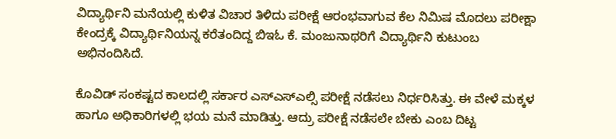ವಿದ್ಯಾರ್ಥಿನಿ ಮನೆಯಲ್ಲಿ ಕುಳಿತ ವಿಚಾರ ತಿಳಿದು ಪರೀಕ್ಷೆ ಆರಂಭವಾಗುವ ಕೆಲ ನಿಮಿಷ ಮೊದಲು ಪರೀಕ್ಷಾ ಕೇಂದ್ರಕ್ಕೆ ವಿದ್ಯಾರ್ಥಿನಿಯನ್ನ ಕರೆತಂದಿದ್ದ ಬಿಇಓ ಕೆ. ಮಂಜುನಾಥರಿಗೆ ವಿದ್ಯಾರ್ಥಿನಿ ಕುಟುಂಬ ಅಭಿನಂದಿಸಿದೆ.

ಕೊವಿಡ್ ಸಂಕಷ್ಟದ ಕಾಲದಲ್ಲಿ ಸರ್ಕಾರ ಎಸ್ಎಸ್ಎಲ್ಸಿ ಪರೀಕ್ಷೆ ನಡೆಸಲು ನಿರ್ಧರಿಸಿತ್ತು. ಈ ವೇಳೆ ಮಕ್ಕಳ ಹಾಗೂ ಅಧಿಕಾರಿಗಳಲ್ಲಿ ಭಯ ಮನೆ ಮಾಡಿತ್ತು. ಆದ್ರು ಪರೀಕ್ಷೆ ನಡೆಸಲೇ ಬೇಕು ಎಂಬ ದಿಟ್ಟ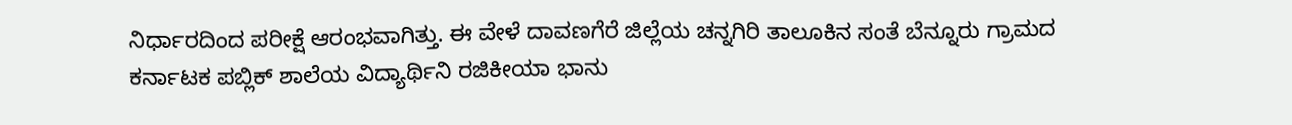ನಿರ್ಧಾರದಿಂದ ಪರೀಕ್ಷೆ ಆರಂಭವಾಗಿತ್ತು. ಈ ವೇಳೆ ದಾವಣಗೆರೆ ಜಿಲ್ಲೆಯ ಚನ್ನಗಿರಿ ತಾಲೂಕಿನ ಸಂತೆ ಬೆನ್ನೂರು ಗ್ರಾಮದ ಕರ್ನಾಟಕ ಪಬ್ಲಿಕ್ ಶಾಲೆಯ ವಿದ್ಯಾರ್ಥಿನಿ ರಜಿಕೀಯಾ ಭಾನು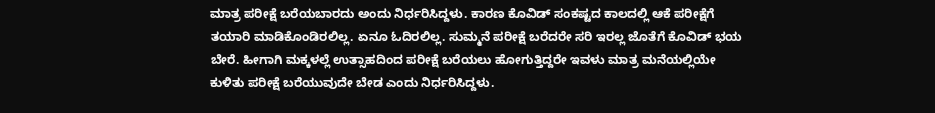ಮಾತ್ರ ಪರೀಕ್ಷೆ ಬರೆಯಬಾರದು ಅಂದು ನಿರ್ಧರಿಸಿದ್ದಳು. ಕಾರಣ ಕೊವಿಡ್ ಸಂಕಷ್ಟದ ಕಾಲದಲ್ಲಿ ಆಕೆ ಪರೀಕ್ಷೆಗೆ ತಯಾರಿ ಮಾಡಿಕೊಂಡಿರಲಿಲ್ಲ. ಏನೂ ಓದಿರಲಿಲ್ಲ. ಸುಮ್ಮನೆ ಪರೀಕ್ಷೆ ಬರೆದರೇ ಸರಿ ಇರಲ್ಲ ಜೊತೆಗೆ ಕೊವಿಡ್ ಭಯ ಬೇರೆ. ಹೀಗಾಗಿ ಮಕ್ಕಳಲ್ಲೆ ಉತ್ಸಾಹದಿಂದ ಪರೀಕ್ಷೆ ಬರೆಯಲು ಹೋಗುತ್ತಿದ್ದರೇ ಇವಳು ಮಾತ್ರ ಮನೆಯಲ್ಲಿಯೇ ಕುಳಿತು ಪರೀಕ್ಷೆ ಬರೆಯುವುದೇ ಬೇಡ ಎಂದು ನಿರ್ಧರಿಸಿದ್ದಳು.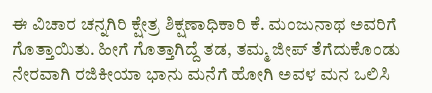ಈ ವಿಚಾರ ಚನ್ನಗಿರಿ ಕ್ಷೇತ್ರ ಶಿಕ್ಷಣಾಧಿಕಾರಿ ಕೆ. ಮಂಜುನಾಥ ಅವರಿಗೆ ಗೊತ್ತಾಯಿತು. ಹೀಗೆ ಗೊತ್ತಾಗಿದ್ದೆ ತಡ, ತಮ್ಮ ಜೀಪ್ ತೆಗೆದುಕೊಂಡು ನೇರವಾಗಿ ರಜಿಕೀಯಾ ಭಾನು ಮನೆಗೆ ಹೋಗಿ ಅವಳ ಮನ ಒಲಿಸಿ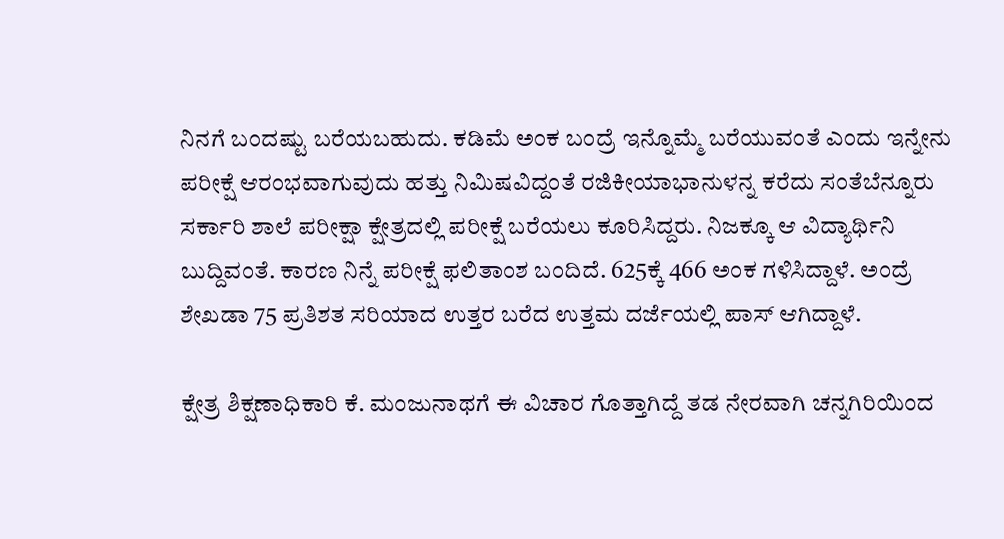ನಿನಗೆ ಬಂದಷ್ಟು ಬರೆಯಬಹುದು. ಕಡಿಮೆ ಅಂಕ ಬಂದ್ರೆ ಇನ್ನೊಮ್ಮೆ ಬರೆಯುವಂತೆ ಎಂದು ಇನ್ನೇನು ಪರೀಕ್ಷೆ ಆರಂಭವಾಗುವುದು ಹತ್ತು ನಿಮಿಷವಿದ್ದಂತೆ ರಜಿಕೀಯಾಭಾನುಳನ್ನ ಕರೆದು ಸಂತೆಬೆನ್ನೂರು ಸರ್ಕಾರಿ ಶಾಲೆ ಪರೀಕ್ಷಾ ಕ್ಷೇತ್ರದಲ್ಲಿ ಪರೀಕ್ಷೆ ಬರೆಯಲು ಕೂರಿಸಿದ್ದರು. ನಿಜಕ್ಕೂ ಆ ವಿದ್ಯಾರ್ಥಿನಿ ಬುದ್ದಿವಂತೆ. ಕಾರಣ ನಿನ್ನೆ ಪರೀಕ್ಷೆ ಫಲಿತಾಂಶ ಬಂದಿದೆ. 625ಕ್ಕೆ 466 ಅಂಕ ಗಳಿಸಿದ್ದಾಳೆ. ಅಂದ್ರೆ ಶೇಖಡಾ 75 ಪ್ರತಿಶತ ಸರಿಯಾದ ಉತ್ತರ ಬರೆದ ಉತ್ತಮ ದರ್ಜೆಯಲ್ಲಿ ಪಾಸ್ ಆಗಿದ್ದಾಳೆ.

ಕ್ಷೇತ್ರ ಶಿಕ್ಷಣಾಧಿಕಾರಿ ಕೆ. ಮಂಜುನಾಥಗೆ ಈ ವಿಚಾರ ಗೊತ್ತಾಗಿದ್ದೆ ತಡ ನೇರವಾಗಿ ಚನ್ನಗಿರಿಯಿಂದ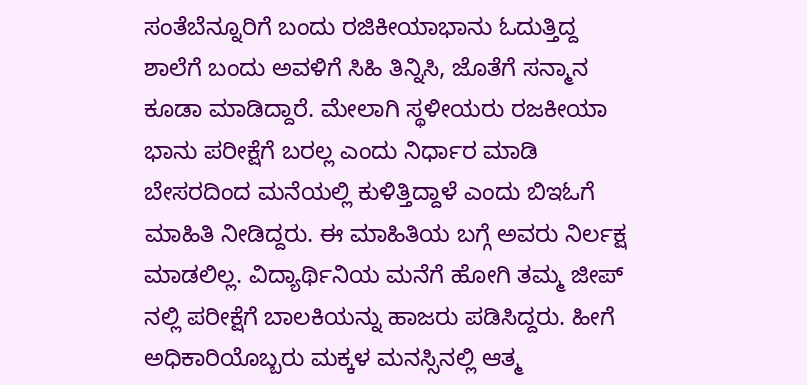ಸಂತೆಬೆನ್ನೂರಿಗೆ ಬಂದು ರಜಿಕೀಯಾಭಾನು ಓದುತ್ತಿದ್ದ ಶಾಲೆಗೆ ಬಂದು ಅವಳಿಗೆ ಸಿಹಿ ತಿನ್ನಿಸಿ, ಜೊತೆಗೆ ಸನ್ಮಾನ ಕೂಡಾ ಮಾಡಿದ್ದಾರೆ. ಮೇಲಾಗಿ ಸ್ಥಳೀಯರು ರಜಕೀಯಾ ಭಾನು ಪರೀಕ್ಷೆಗೆ ಬರಲ್ಲ ಎಂದು ನಿರ್ಧಾರ ಮಾಡಿ ಬೇಸರದಿಂದ ಮನೆಯಲ್ಲಿ ಕುಳಿತ್ತಿದ್ದಾಳೆ ಎಂದು ಬಿಇಓಗೆ ಮಾಹಿತಿ ನೀಡಿದ್ದರು. ಈ ಮಾಹಿತಿಯ ಬಗ್ಗೆ ಅವರು ನಿರ್ಲಕ್ಷ ಮಾಡಲಿಲ್ಲ. ವಿದ್ಯಾರ್ಥಿನಿಯ ಮನೆಗೆ ಹೋಗಿ ತಮ್ಮ ಜೀಪ್ ನಲ್ಲಿ ಪರೀಕ್ಷೆಗೆ ಬಾಲಕಿಯನ್ನು ಹಾಜರು ಪಡಿಸಿದ್ದರು. ಹೀಗೆ ಅಧಿಕಾರಿಯೊಬ್ಬರು ಮಕ್ಕಳ ಮನಸ್ಸಿನಲ್ಲಿ ಆತ್ಮ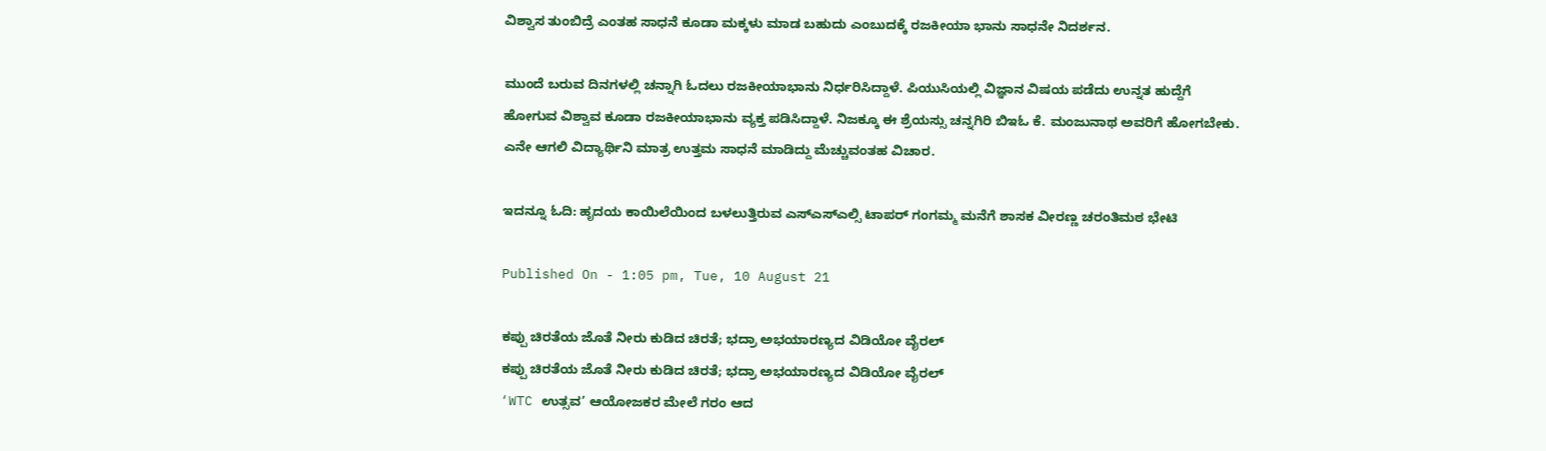ವಿಶ್ವಾಸ ತುಂಬಿದ್ರೆ ಎಂತಹ ಸಾಧನೆ ಕೂಡಾ ಮಕ್ಕಳು ಮಾಡ ಬಹುದು ಎಂಬುದಕ್ಕೆ ರಜಕೀಯಾ ಭಾನು ಸಾಧನೇ ನಿದರ್ಶನ.

ಮುಂದೆ ಬರುವ ದಿನಗಳಲ್ಲಿ ಚನ್ನಾಗಿ ಓದಲು ರಜಕೀಯಾಭಾನು ನಿರ್ಧರಿಸಿದ್ದಾಳೆ. ಪಿಯುಸಿಯಲ್ಲಿ ವಿಜ್ಞಾನ ವಿಷಯ ಪಡೆದು ಉನ್ನತ ಹುದ್ದೆಗೆ ಹೋಗುವ ವಿಶ್ವಾವ ಕೂಡಾ ರಜಕೀಯಾಭಾನು ವ್ಯಕ್ತ ಪಡಿಸಿದ್ದಾಳೆ. ನಿಜಕ್ಕೂ ಈ ಶ್ರೆಯಸ್ಸು ಚನ್ನಗಿರಿ ಬಿಇಓ ಕೆ. ಮಂಜುನಾಥ ಅವರಿಗೆ ಹೋಗಬೇಕು. ಎನೇ ಆಗಲಿ ವಿದ್ಯಾರ್ಥಿನಿ ಮಾತ್ರ ಉತ್ತಮ ಸಾಧನೆ ಮಾಡಿದ್ದು ಮೆಚ್ಚುವಂತಹ ವಿಚಾರ.

ಇದನ್ನೂ ಓದಿ: ಹೃದಯ ಕಾಯಿಲೆಯಿಂದ ಬಳಲುತ್ತಿರುವ ಎಸ್ಎಸ್ಎಲ್ಸಿ ಟಾಪರ್ ಗಂಗಮ್ಮ ಮನೆಗೆ ಶಾಸಕ ವೀರಣ್ಣ ಚರಂತಿಮಠ ಭೇಟಿ

Published On - 1:05 pm, Tue, 10 August 21

ಕಪ್ಪು ಚಿರತೆಯ ಜೊತೆ ನೀರು ಕುಡಿದ ಚಿರತೆ; ಭದ್ರಾ ಅಭಯಾರಣ್ಯದ ವಿಡಿಯೋ ವೈರಲ್
ಕಪ್ಪು ಚಿರತೆಯ ಜೊತೆ ನೀರು ಕುಡಿದ ಚಿರತೆ; ಭದ್ರಾ ಅಭಯಾರಣ್ಯದ ವಿಡಿಯೋ ವೈರಲ್
‘WTC ಉತ್ಸವ’ ಆಯೋಜಕರ ಮೇಲೆ ಗರಂ ಆದ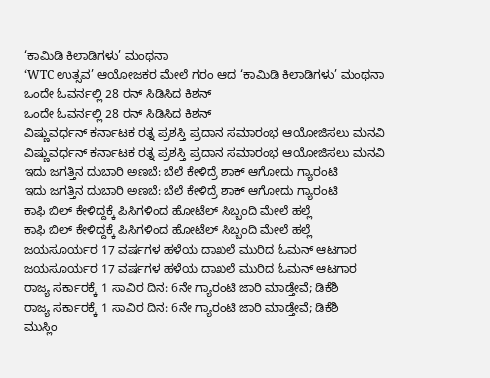‘ಕಾಮಿಡಿ ಕಿಲಾಡಿಗಳು’ ಮಂಥನಾ
‘WTC ಉತ್ಸವ’ ಆಯೋಜಕರ ಮೇಲೆ ಗರಂ ಆದ ‘ಕಾಮಿಡಿ ಕಿಲಾಡಿಗಳು’ ಮಂಥನಾ
ಒಂದೇ ಓವರ್ನಲ್ಲಿ 28 ರನ್ ಸಿಡಿಸಿದ ಕಿಶನ್
ಒಂದೇ ಓವರ್ನಲ್ಲಿ 28 ರನ್ ಸಿಡಿಸಿದ ಕಿಶನ್
ವಿಷ್ಣುವರ್ಧನ್ ಕರ್ನಾಟಕ ರತ್ನ ಪ್ರಶಸ್ತಿ ಪ್ರದಾನ ಸಮಾರಂಭ ಆಯೋಜಿಸಲು ಮನವಿ
ವಿಷ್ಣುವರ್ಧನ್ ಕರ್ನಾಟಕ ರತ್ನ ಪ್ರಶಸ್ತಿ ಪ್ರದಾನ ಸಮಾರಂಭ ಆಯೋಜಿಸಲು ಮನವಿ
ಇದು ಜಗತ್ತಿನ ದುಬಾರಿ ಅಣಬೆ: ಬೆಲೆ ಕೇಳಿದ್ರೆ ಶಾಕ್ ಆಗೋದು ಗ್ಯಾರಂಟಿ
ಇದು ಜಗತ್ತಿನ ದುಬಾರಿ ಅಣಬೆ: ಬೆಲೆ ಕೇಳಿದ್ರೆ ಶಾಕ್ ಆಗೋದು ಗ್ಯಾರಂಟಿ
ಕಾಫಿ ಬಿಲ್ ಕೇಳಿದ್ದಕ್ಕೆ ಪಿಸಿಗಳಿಂದ ಹೋಟೆಲ್ ಸಿಬ್ಬಂದಿ ಮೇಲೆ ಹಲ್ಲೆ
ಕಾಫಿ ಬಿಲ್ ಕೇಳಿದ್ದಕ್ಕೆ ಪಿಸಿಗಳಿಂದ ಹೋಟೆಲ್ ಸಿಬ್ಬಂದಿ ಮೇಲೆ ಹಲ್ಲೆ
ಜಯಸೂರ್ಯರ 17 ವರ್ಷಗಳ ಹಳೆಯ ದಾಖಲೆ ಮುರಿದ ಓಮನ್ ಆಟಗಾರ
ಜಯಸೂರ್ಯರ 17 ವರ್ಷಗಳ ಹಳೆಯ ದಾಖಲೆ ಮುರಿದ ಓಮನ್ ಆಟಗಾರ
ರಾಜ್ಯ ಸರ್ಕಾರಕ್ಕೆ 1 ಸಾವಿರ ದಿನ: 6ನೇ ಗ್ಯಾರಂಟಿ ಜಾರಿ ಮಾಡ್ತೇವೆ; ಡಿಕೆಶಿ
ರಾಜ್ಯ ಸರ್ಕಾರಕ್ಕೆ 1 ಸಾವಿರ ದಿನ: 6ನೇ ಗ್ಯಾರಂಟಿ ಜಾರಿ ಮಾಡ್ತೇವೆ; ಡಿಕೆಶಿ
ಮುಸ್ಲಿಂ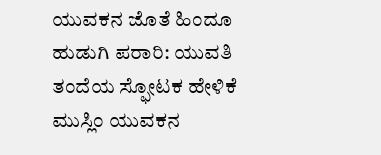ಯುವಕನ ಜೊತೆ ಹಿಂದೂ ಹುಡುಗಿ ಪರಾರಿ: ಯುವತಿ ತಂದೆಯ ಸ್ಫೋಟಕ ಹೇಳಿಕೆ
ಮುಸ್ಲಿಂ ಯುವಕನ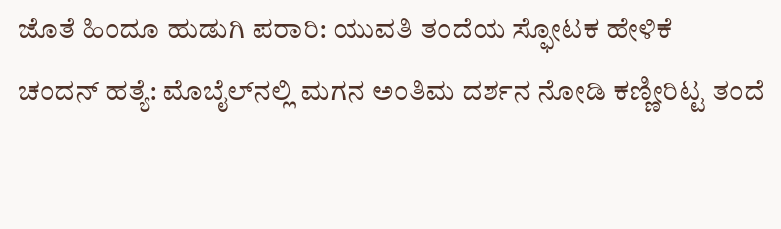ಜೊತೆ ಹಿಂದೂ ಹುಡುಗಿ ಪರಾರಿ: ಯುವತಿ ತಂದೆಯ ಸ್ಫೋಟಕ ಹೇಳಿಕೆ
ಚಂದನ್ ಹತ್ಯೆ: ಮೊಬೈಲ್‌ನಲ್ಲಿ ಮಗನ ಅಂತಿಮ ದರ್ಶನ ನೋಡಿ ಕಣ್ಣೀರಿಟ್ಟ ತಂದೆ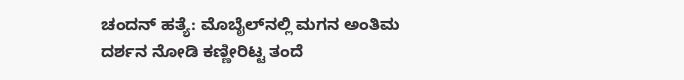ಚಂದನ್ ಹತ್ಯೆ: ಮೊಬೈಲ್‌ನಲ್ಲಿ ಮಗನ ಅಂತಿಮ ದರ್ಶನ ನೋಡಿ ಕಣ್ಣೀರಿಟ್ಟ ತಂದೆ